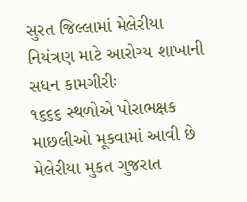સુરત જિલ્લામાં મેલેરીયા નિયંત્રણ માટે આરોગ્ય શાખાની સધન કામગીરીઃ
૧૬૬૬ સ્થળોએ પોરાભક્ષક માછલીઓ મૂકવામાં આવી છે
મેલેરીયા મુકત ગુજરાત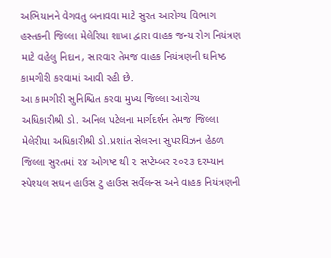અભિયાનને વેગવતુ બનાવવા માટે સુરત આરોગ્ય વિભાગ હસ્તકની જિલ્લા મેલેરિયા શાખા દ્વારા વાહક જન્ય રોગ નિયંત્રણ માટે વહેલુ નિદાન, સારવાર તેમજ વાહક નિયંત્રણની ઘનિષ્ઠ કામગીરી કરવામાં આવી રહી છે.
આ કામગીરી સુનિશ્ચિત કરવા મુખ્ય જિલ્લા આરોગ્ય અધિકારીશ્રી ડો. અનિલ પટેલના માર્ગદર્શન તેમજ જિલ્લા મેલેરીયા અધિકારીશ્રી ડો.પ્રશાંત સેલરના સુપરવિઝન હેઠળ જિલ્લા સુરતમાં ૨૪ ઓગષ્ટ થી ૨ સપ્ટેમ્બર ૨૦૨૩ દરમ્યાન સ્પેશ્યલ સઘન હાઉસ ટુ હાઉસ સર્વેલન્સ અને વાહક નિયંત્રણની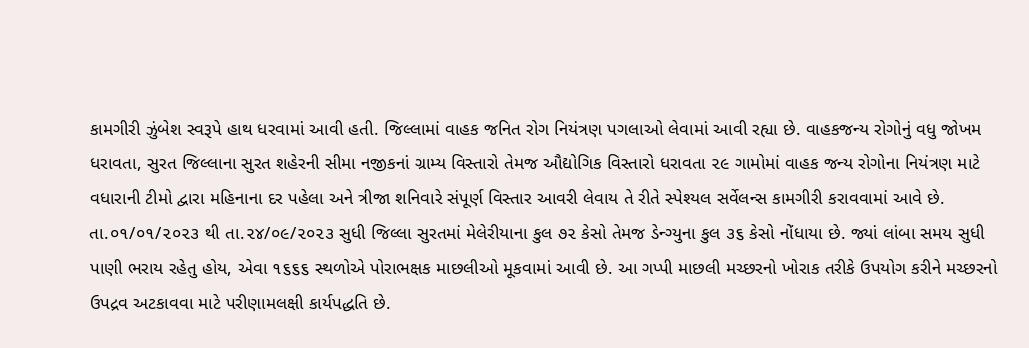કામગીરી ઝુંબેશ સ્વરૂપે હાથ ધરવામાં આવી હતી. જિલ્લામાં વાહક જનિત રોગ નિયંત્રણ પગલાઓ લેવામાં આવી રહ્યા છે. વાહકજન્ય રોગોનું વધુ જોખમ ધરાવતા, સુરત જિલ્લાના સુરત શહેરની સીમા નજીકનાં ગ્રામ્ય વિસ્તારો તેમજ ઔદ્યોગિક વિસ્તારો ધરાવતા ૨૯ ગામોમાં વાહક જન્ય રોગોના નિયંત્રણ માટે વધારાની ટીમો દ્વારા મહિનાના દર પહેલા અને ત્રીજા શનિવારે સંપૂર્ણ વિસ્તાર આવરી લેવાય તે રીતે સ્પેશ્યલ સર્વેલન્સ કામગીરી કરાવવામાં આવે છે. તા.૦૧/૦૧/૨૦૨૩ થી તા.૨૪/૦૯/૨૦૨૩ સુધી જિલ્લા સુરતમાં મેલેરીયાના કુલ ૭૨ કેસો તેમજ ડેન્ગ્યુના કુલ ૩૬ કેસો નોંધાયા છે. જ્યાં લાંબા સમય સુધી પાણી ભરાય રહેતુ હોય, એવા ૧૬૬૬ સ્થળોએ પોરાભક્ષક માછલીઓ મૂકવામાં આવી છે. આ ગપ્પી માછલી મચ્છરનો ખોરાક તરીકે ઉપયોગ કરીને મચ્છરનો ઉપદ્રવ અટકાવવા માટે પરીણામલક્ષી કાર્યપદ્ધતિ છે.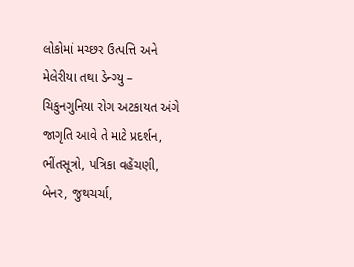લોકોમાં મચ્છર ઉત્પત્તિ અને મેલેરીયા તથા ડેન્ગ્યુ – ચિકુનગુનિયા રોગ અટકાયત અંગે જાગૃતિ આવે તે માટે પ્રદર્શન, ભીંતસૂત્રો, પત્રિકા વહેંચણી, બેનર, જુથચર્ચા,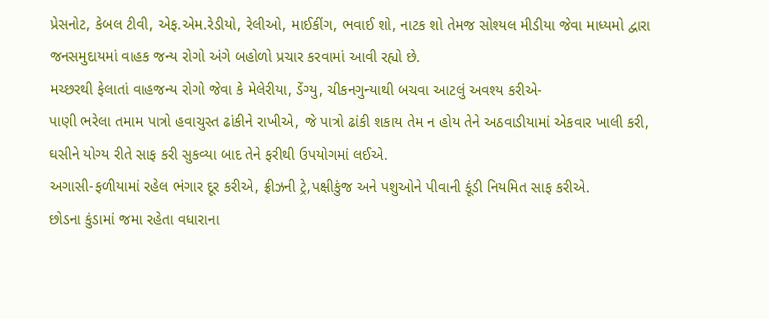પ્રેસનોટ, કેબલ ટીવી, એફ.એમ.રેડીયો, રેલીઓ, માઈકીંગ, ભવાઈ શો, નાટક શો તેમજ સોશ્યલ મીડીયા જેવા માધ્યમો દ્વારા જનસમુદાયમાં વાહક જન્ય રોગો અંગે બહોળો પ્રચાર કરવામાં આવી રહ્યો છે.
મચ્છરથી ફેલાતાં વાહજન્ય રોગો જેવા કે મેલેરીયા, ડેંગ્યુ, ચીકનગુન્યાથી બચવા આટલું અવશ્ય કરીએ-
પાણી ભરેલા તમામ પાત્રો હવાચુસ્ત ઢાંકીને રાખીએ, જે પાત્રો ઢાંકી શકાય તેમ ન હોય તેને અઠવાડીયામાં એકવાર ખાલી કરી, ઘસીને યોગ્ય રીતે સાફ કરી સુકવ્યા બાદ તેને ફરીથી ઉપયોગમાં લઈએ.
અગાસી-ફળીયામાં રહેલ ભંગાર દૂર કરીએ, ફ્રીઝની ટ્રે,પક્ષીકુંજ અને પશુઓને પીવાની કૂંડી નિયમિત સાફ કરીએ.
છોડના કુંડામાં જમા રહેતા વધારાના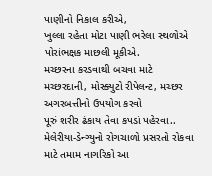પાણીનો નિકાલ કરીએ,
ખુલ્લા રહેતા મોટા પાણી ભરેલા સ્થળોએ પોરાંભક્ષક માછલી મૂકીએ.
મચ્છરના કરડવાથી બચવા માટે મચ્છરદાની, મોસ્ક્યુટો રીપેલન્ટ, મચ્છર અગરબત્તીનો ઉપયોગ કરવો
પૂરું શરીર ઢંકાય તેવા કપડાં પહેરવા..
મેલેરીયા-ડેન્ગ્યુનો રોગચાળો પ્રસરતો રોકવા માટે તમામ નાગરિકો આ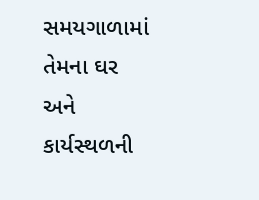સમયગાળામાં તેમના ઘર અને કાર્યસ્થળની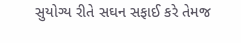સુયોગ્ય રીતે સઘન સફાઈ કરે તેમજ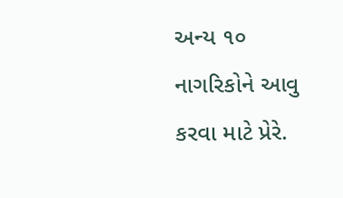અન્ય ૧૦ નાગરિકોને આવુ કરવા માટે પ્રેરે.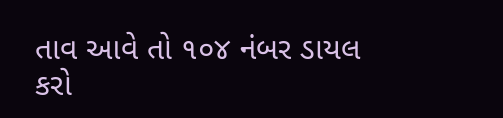તાવ આવે તો ૧૦૪ નંબર ડાયલ કરો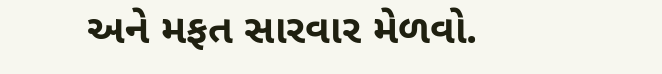અને મફત સારવાર મેળવો.